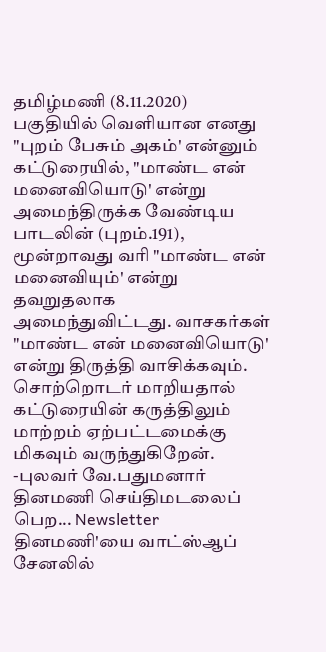தமிழ்மணி (8.11.2020) பகுதியில் வெளியான எனது "புறம் பேசும் அகம்' என்னும் கட்டுரையில், "மாண்ட என் மனைவியொடு' என்று அமைந்திருக்க வேண்டிய பாடலின் (புறம்.191), மூன்றாவது வரி "மாண்ட என் மனைவியும்' என்று தவறுதலாக அமைந்துவிட்டது. வாசகர்கள் "மாண்ட என் மனைவியொடு' என்று திருத்தி வாசிக்கவும். சொற்றொடர் மாறியதால் கட்டுரையின் கருத்திலும் மாற்றம் ஏற்பட்டமைக்கு மிகவும் வருந்துகிறேன்.
-புலவர் வே.பதுமனார்
தினமணி செய்திமடலைப் பெற... Newsletter
தினமணி'யை வாட்ஸ்ஆப் சேனலில்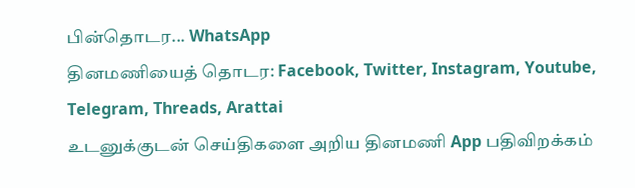பின்தொடர... WhatsApp
தினமணியைத் தொடர: Facebook, Twitter, Instagram, Youtube, Telegram, Threads, Arattai
உடனுக்குடன் செய்திகளை அறிய தினமணி App பதிவிறக்கம்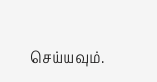செய்யவும்.